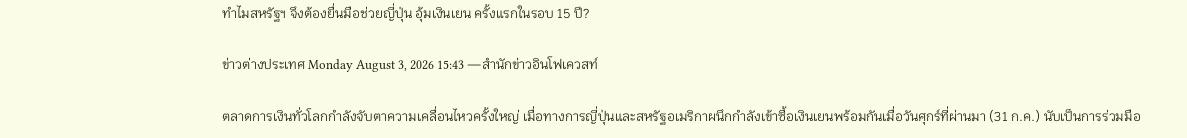ทำไมสหรัฐฯ จึงต้องยื่นมือช่วยญี่ปุ่น อุ้มเงินเยน ครั้งแรกในรอบ 15 ปี?

ข่าวต่างประเทศ Monday August 3, 2026 15:43 —สำนักข่าวอินโฟเควสท์

ตลาดการเงินทั่วโลกกำลังจับตาความเคลื่อนไหวครั้งใหญ่ เมื่อทางการญี่ปุ่นและสหรัฐอเมริกาผนึกกำลังเข้าซื้อเงินเยนพร้อมกันเมื่อวันศุกร์ที่ผ่านมา (31 ก.ค.) นับเป็นการร่วมมือ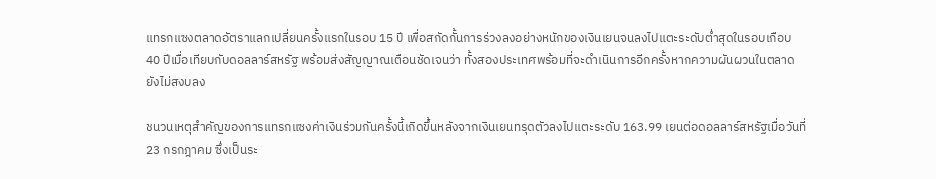แทรกแซงตลาดอัตราแลกเปลี่ยนครั้งแรกในรอบ 15 ปี เพื่อสกัดกั้นการร่วงลงอย่างหนักของเงินเยนจนลงไปแตะระดับต่ำสุดในรอบเกือบ 40 ปีเมื่อเทียบกับดอลลาร์สหรัฐ พร้อมส่งสัญญาณเตือนชัดเจนว่า ทั้งสองประเทศพร้อมที่จะดำเนินการอีกครั้งหากความผันผวนในตลาดยังไม่สงบลง

ชนวนเหตุสำคัญของการแทรกแซงค่าเงินร่วมกันครั้งนี้เกิดขึ้นหลังจากเงินเยนทรุดตัวลงไปแตะระดับ 163.99 เยนต่อดอลลาร์สหรัฐเมื่อวันที่ 23 กรกฎาคม ซึ่งเป็นระ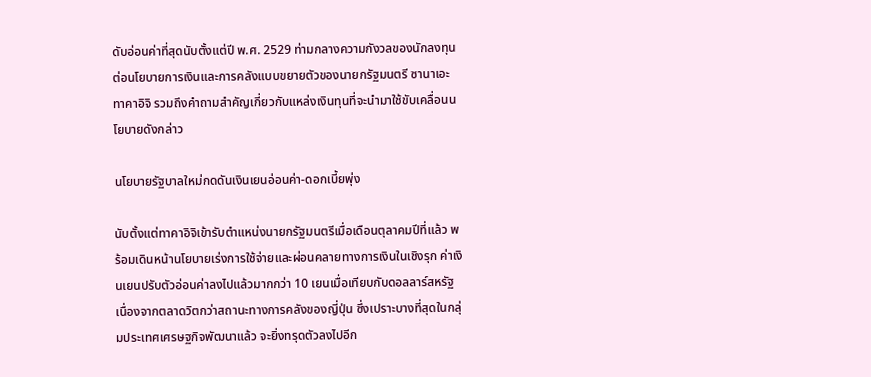ดับอ่อนค่าที่สุดนับตั้งแต่ปี พ.ศ. 2529 ท่ามกลางความกังวลของนักลงทุนต่อนโยบายการเงินและการคลังแบบขยายตัวของนายกรัฐมนตรี ซานาเอะ ทาคาอิจิ รวมถึงคำถามสำคัญเกี่ยวกับแหล่งเงินทุนที่จะนำมาใช้ขับเคลื่อนนโยบายดังกล่าว

นโยบายรัฐบาลใหม่กดดันเงินเยนอ่อนค่า-ดอกเบี้ยพุ่ง

นับตั้งแต่ทาคาอิจิเข้ารับตำแหน่งนายกรัฐมนตรีเมื่อเดือนตุลาคมปีที่แล้ว พร้อมเดินหน้านโยบายเร่งการใช้จ่ายและผ่อนคลายทางการเงินในเชิงรุก ค่าเงินเยนปรับตัวอ่อนค่าลงไปแล้วมากกว่า 10 เยนเมื่อเทียบกับดอลลาร์สหรัฐ เนื่องจากตลาดวิตกว่าสถานะทางการคลังของญี่ปุ่น ซึ่งเปราะบางที่สุดในกลุ่มประเทศเศรษฐกิจพัฒนาแล้ว จะยิ่งทรุดตัวลงไปอีก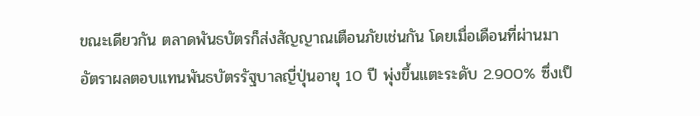ขณะเดียวกัน ตลาดพันธบัตรก็ส่งสัญญาณเตือนภัยเช่นกัน โดยเมื่อเดือนที่ผ่านมา อัตราผลตอบแทนพันธบัตรรัฐบาลญี่ปุ่นอายุ 10 ปี พุ่งขึ้นแตะระดับ 2.900% ซึ่งเป็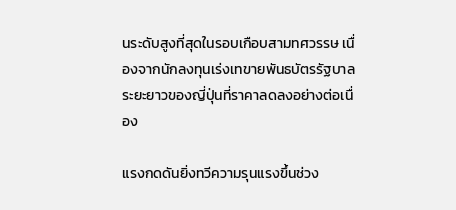นระดับสูงที่สุดในรอบเกือบสามทศวรรษ เนื่องจากนักลงทุนเร่งเทขายพันธบัตรรัฐบาลระยะยาวของญี่ปุ่นที่ราคาลดลงอย่างต่อเนื่อง

แรงกดดันยิ่งทวีความรุนแรงขึ้นช่วง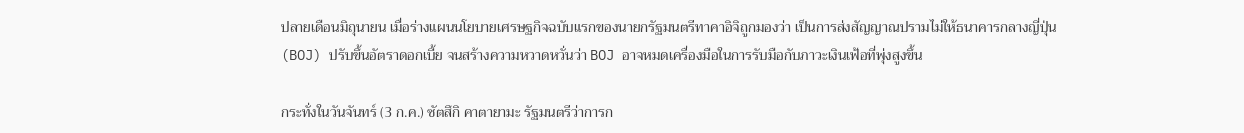ปลายเดือนมิถุนายน เมื่อร่างแผนนโยบายเศรษฐกิจฉบับแรกของนายกรัฐมนตรีทาคาอิจิถูกมองว่า เป็นการส่งสัญญาณปรามไม่ให้ธนาคารกลางญี่ปุ่น (BOJ) ปรับขึ้นอัตราดอกเบี้ย จนสร้างความหวาดหวั่นว่า BOJ อาจหมดเครื่องมือในการรับมือกับภาวะเงินเฟ้อที่พุ่งสูงขึ้น

กระทั่งในวันจันทร์ (3 ก.ค.) ซัตสึกิ คาตายามะ รัฐมนตรีว่าการก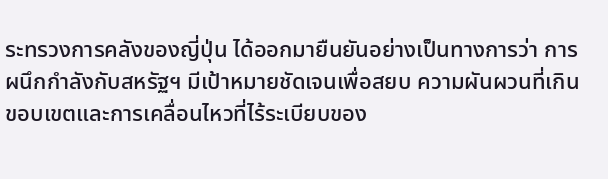ระทรวงการคลังของญี่ปุ่น ได้ออกมายืนยันอย่างเป็นทางการว่า การผนึกกำลังกับสหรัฐฯ มีเป้าหมายชัดเจนเพื่อสยบ ความผันผวนที่เกินขอบเขตและการเคลื่อนไหวที่ไร้ระเบียบของ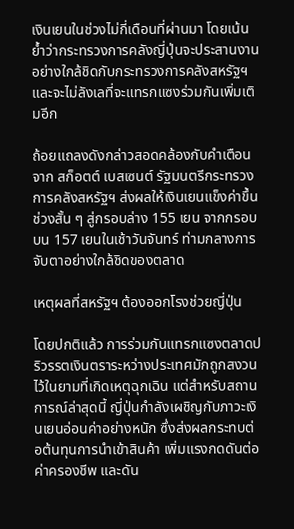เงินเยนในช่วงไม่กี่เดือนที่ผ่านมา โดยเน้นย้ำว่ากระทรวงการคลังญี่ปุ่นจะประสานงานอย่างใกล้ชิดกับกระทรวงการคลังสหรัฐฯ และจะไม่ลังเลที่จะแทรกแซงร่วมกันเพิ่มเติมอีก

ถ้อยแถลงดังกล่าวสอดคล้องกับคำเตือนจาก สก็อตต์ เบสเซนต์ รัฐมนตรีกระทรวงการคลังสหรัฐฯ ส่งผลให้เงินเยนแข็งค่าขึ้นช่วงสั้น ๆ สู่กรอบล่าง 155 เยน จากกรอบบน 157 เยนในเช้าวันจันทร์ ท่ามกลางการจับตาอย่างใกล้ชิดของตลาด

เหตุผลที่สหรัฐฯ ต้องออกโรงช่วยญี่ปุ่น

โดยปกติแล้ว การร่วมกันแทรกแซงตลาดปริวรรตเงินตราระหว่างประเทศมักถูกสงวนไว้ในยามที่เกิดเหตุฉุกเฉิน แต่สำหรับสถานการณ์ล่าสุดนี้ ญี่ปุ่นกำลังเผชิญกับภาวะเงินเยนอ่อนค่าอย่างหนัก ซึ่งส่งผลกระทบต่อต้นทุนการนำเข้าสินค้า เพิ่มแรงกดดันต่อค่าครองชีพ และดัน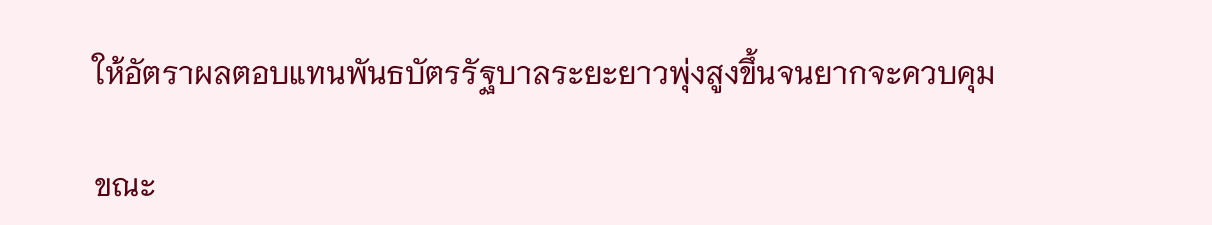ให้อัตราผลตอบแทนพันธบัตรรัฐบาลระยะยาวพุ่งสูงขึ้นจนยากจะควบคุม

ขณะ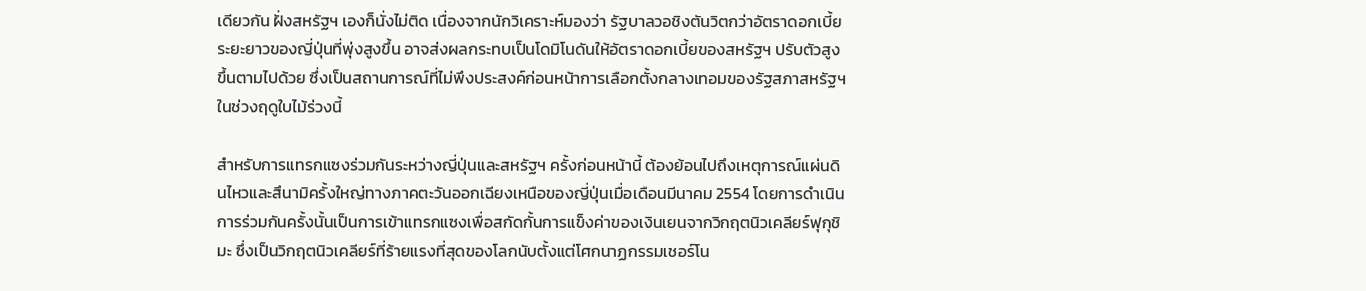เดียวกัน ฝั่งสหรัฐฯ เองก็นั่งไม่ติด เนื่องจากนักวิเคราะห์มองว่า รัฐบาลวอชิงตันวิตกว่าอัตราดอกเบี้ยระยะยาวของญี่ปุ่นที่พุ่งสูงขึ้น อาจส่งผลกระทบเป็นโดมิโนดันให้อัตราดอกเบี้ยของสหรัฐฯ ปรับตัวสูงขึ้นตามไปด้วย ซึ่งเป็นสถานการณ์ที่ไม่พึงประสงค์ก่อนหน้าการเลือกตั้งกลางเทอมของรัฐสภาสหรัฐฯ ในช่วงฤดูใบไม้ร่วงนี้

สำหรับการแทรกแซงร่วมกันระหว่างญี่ปุ่นและสหรัฐฯ ครั้งก่อนหน้านี้ ต้องย้อนไปถึงเหตุการณ์แผ่นดินไหวและสึนามิครั้งใหญ่ทางภาคตะวันออกเฉียงเหนือของญี่ปุ่นเมื่อเดือนมีนาคม 2554 โดยการดำเนินการร่วมกันครั้งนั้นเป็นการเข้าแทรกแซงเพื่อสกัดกั้นการแข็งค่าของเงินเยนจากวิกฤตนิวเคลียร์ฟุกุชิมะ ซึ่งเป็นวิกฤตนิวเคลียร์ที่ร้ายแรงที่สุดของโลกนับตั้งแต่โศกนาฏกรรมเชอร์โน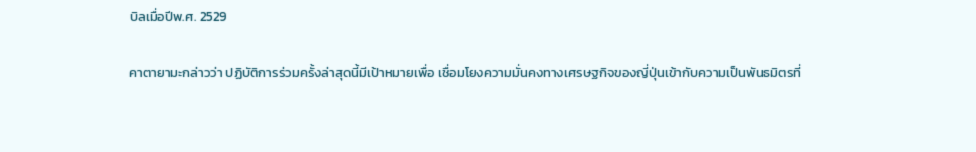บิลเมื่อปีพ.ศ. 2529

คาตายามะกล่าวว่า ปฏิบัติการร่วมครั้งล่าสุดนี้มีเป้าหมายเพื่อ เชื่อมโยงความมั่นคงทางเศรษฐกิจของญี่ปุ่นเข้ากับความเป็นพันธมิตรที่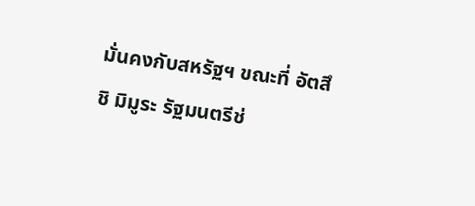มั่นคงกับสหรัฐฯ ขณะที่ อัตสึชิ มิมูระ รัฐมนตรีช่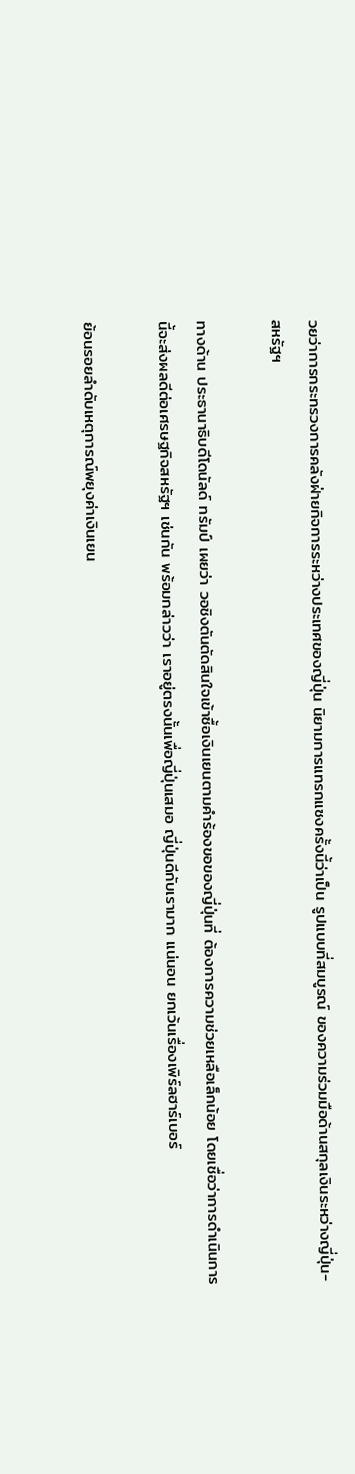วยว่าการกระทรวงการคลังฝ่ายกิจการระหว่างประเทศของญี่ปุ่น นิยามการแทรกแซงครั้งนี้ว่าเป็น รูปแบบที่สมบูรณ์ ของความร่วมมือด้านสกุลเงินระหว่างญี่ปุ่น-สหรัฐฯ

ทางด้าน ประธานาธิบดีโดนัลด์ ทรัมป์ เผยว่า วอชิงตันตัดสินใจเข้าซื้อเงินเยนตามคำร้องขอของญี่ปุ่นที่ ต้องการความช่วยเหลือเล็กน้อย โดยเชื่อว่าการดำเนินการนี้จะส่งผลดีต่อเศรษฐกิจสหรัฐฯ เช่นกัน พร้อมกล่าวว่า เราอยู่ตรงนั้นเพื่อญี่ปุ่นเสมอ ญี่ปุ่นดีกับเรามาก แน่นอน ยกเว้นเรื่องเพิร์ลฮาร์เบอร์

ย้อนรอยลำดับเหตุการณ์พยุงค่าเงินเยน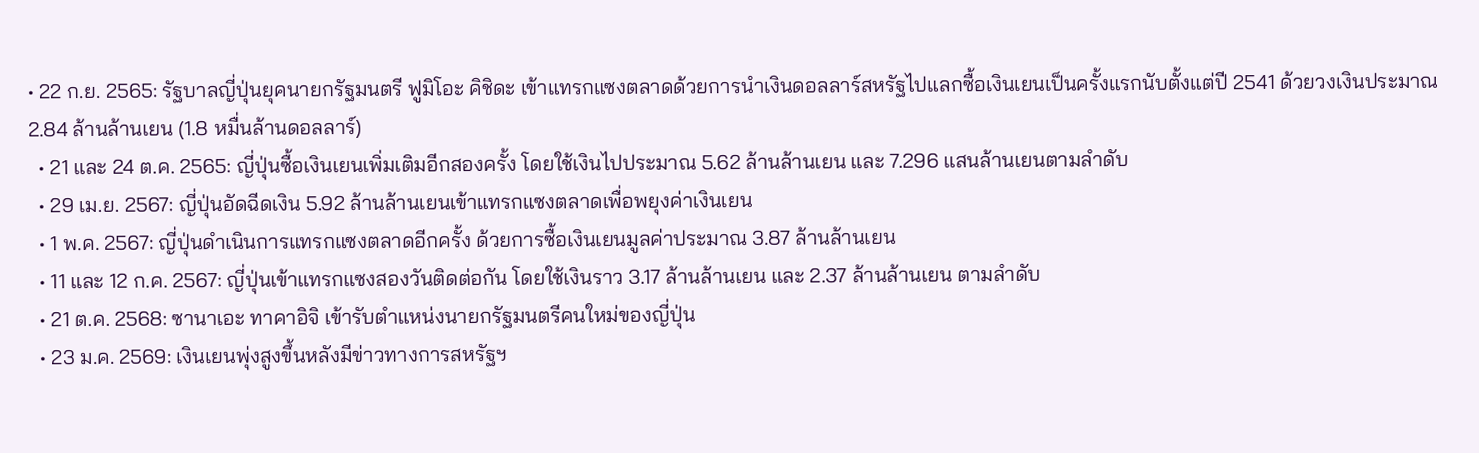• 22 ก.ย. 2565: รัฐบาลญี่ปุ่นยุคนายกรัฐมนตรี ฟูมิโอะ คิชิดะ เข้าแทรกแซงตลาดด้วยการนำเงินดอลลาร์สหรัฐไปแลกซื้อเงินเยนเป็นครั้งแรกนับตั้งแต่ปี 2541 ด้วยวงเงินประมาณ 2.84 ล้านล้านเยน (1.8 หมื่นล้านดอลลาร์)
  • 21 และ 24 ต.ค. 2565: ญี่ปุ่นซื้อเงินเยนเพิ่มเติมอีกสองครั้ง โดยใช้เงินไปประมาณ 5.62 ล้านล้านเยน และ 7.296 แสนล้านเยนตามลำดับ
  • 29 เม.ย. 2567: ญี่ปุ่นอัดฉีดเงิน 5.92 ล้านล้านเยนเข้าแทรกแซงตลาดเพื่อพยุงค่าเงินเยน
  • 1 พ.ค. 2567: ญี่ปุ่นดำเนินการแทรกแซงตลาดอีกครั้ง ด้วยการซื้อเงินเยนมูลค่าประมาณ 3.87 ล้านล้านเยน
  • 11 และ 12 ก.ค. 2567: ญี่ปุ่นเข้าแทรกแซงสองวันติดต่อกัน โดยใช้เงินราว 3.17 ล้านล้านเยน และ 2.37 ล้านล้านเยน ตามลำดับ
  • 21 ต.ค. 2568: ซานาเอะ ทาคาอิจิ เข้ารับตำแหน่งนายกรัฐมนตรีคนใหม่ของญี่ปุ่น
  • 23 ม.ค. 2569: เงินเยนพุ่งสูงขึ้นหลังมีข่าวทางการสหรัฐฯ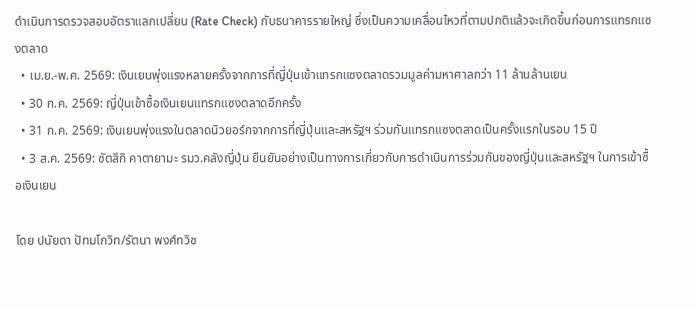ดำเนินการตรวจสอบอัตราแลกเปลี่ยน (Rate Check) กับธนาคารรายใหญ่ ซึ่งเป็นความเคลื่อนไหวที่ตามปกติแล้วจะเกิดขึ้นก่อนการแทรกแซงตลาด
  • เม.ย.-พ.ค. 2569: เงินเยนพุ่งแรงหลายครั้งจากการที่ญี่ปุ่นเข้าแทรกแซงตลาดรวมมูลค่ามหาศาลกว่า 11 ล้านล้านเยน
  • 30 ก.ค. 2569: ญี่ปุ่นเข้าซื้อเงินเยนแทรกแซงตลาดอีกครั้ง
  • 31 ก.ค. 2569: เงินเยนพุ่งแรงในตลาดนิวยอร์กจากการที่ญี่ปุ่นและสหรัฐฯ ร่วมกันแทรกแซงตลาดเป็นครั้งแรกในรอบ 15 ปี
  • 3 ส.ค. 2569: ซัตสึกิ คาตายามะ รมว.คลังญี่ปุ่น ยืนยันอย่างเป็นทางการเกี่ยวกับการดำเนินการร่วมกันของญี่ปุ่นและสหรัฐฯ ในการเข้าซื้อเงินเยน

โดย ปนัยดา ปัทมโกวิท/รัตนา พงศ์ทวิช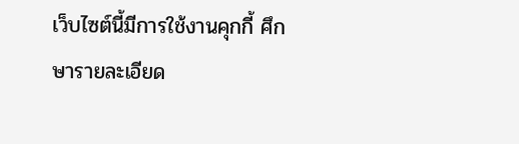เว็บไซต์นี้มีการใช้งานคุกกี้ ศึกษารายละเอียด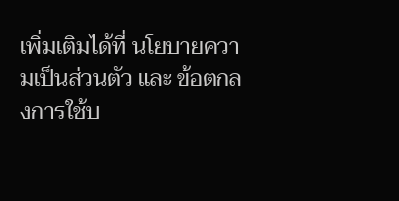เพิ่มเติมได้ที่ นโยบายความเป็นส่วนตัว และ ข้อตกลงการใช้บ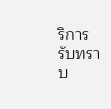ริการ รับทราบ